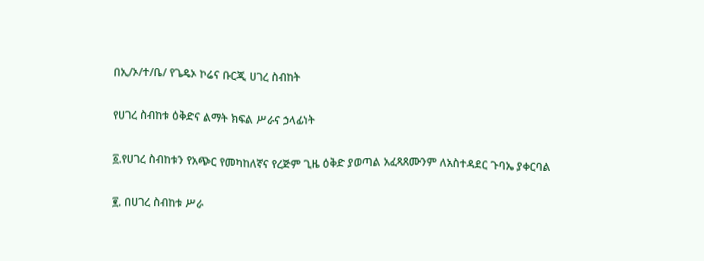በኢ/ኦ/ተ/ቤ/ የጌዴኦ ኮሬና ቡርጂ ሀገረ ስብከት

የሀገረ ስብከቱ ዕቅድና ልማት ክፍል ሥራና ኃላፊነት

፩.የሀገረ ስብከቱን የአጭር የመካከለኛና የረጅም ጊዜ ዕቅድ ያወጣል አፈጻጸሙንም ለአስተዳደር ጉባኤ ያቀርባል

፪. በሀገረ ስብከቱ ሥራ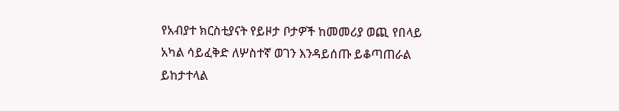የአብያተ ክርስቲያናት የይዞታ ቦታዎች ከመመሪያ ወጪ የበላይ አካል ሳይፈቅድ ለሦስተኛ ወገን እንዳይሰጡ ይቆጣጠራል ይከታተላል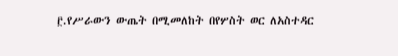፫.የሥራውን ውጤት በሚመለከት በየሦስት ወር ለአስተዳር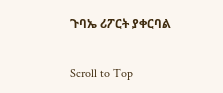ጉባኤ ሪፖርት ያቀርባል

Scroll to Top